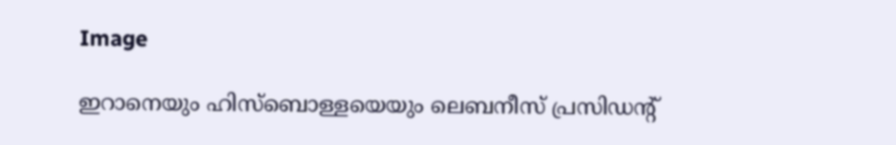Image

ഇറാനെയും ഹിസ്‌ബൊള്ളയെയും ലെബനീസ് പ്രസിഡന്റ്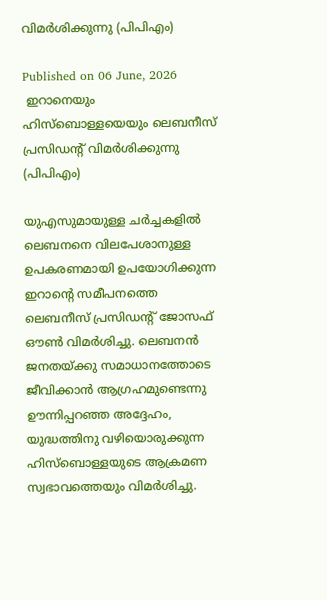വിമർശിക്കുന്നു (പിപിഎം)

Published on 06 June, 2026
 ഇറാനെയും ഹിസ്‌ബൊള്ളയെയും ലെബനീസ് പ്രസിഡന്റ് വിമർശിക്കുന്നു (പിപിഎം)

യുഎസുമായുള്ള ചർച്ചകളിൽ ലെബനനെ വിലപേശാനുള്ള ഉപകരണമായി ഉപയോഗിക്കുന്ന ഇറാന്റെ സമീപനത്തെ ലെബനീസ് പ്രസിഡന്റ് ജോസഫ് ഔൺ വിമർശിച്ചു. ലെബനൻ ജനതയ്ക്കു സമാധാനത്തോടെ ജീവിക്കാൻ ആഗ്രഹമുണ്ടെന്നു ഊന്നിപ്പറഞ്ഞ അദ്ദേഹം, യുദ്ധത്തിനു വഴിയൊരുക്കുന്ന ഹിസ്‌ബൊള്ളയുടെ ആക്രമണ സ്വഭാവത്തെയും വിമർശിച്ചു.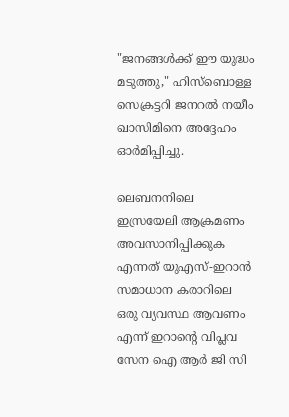"ജനങ്ങൾക്ക് ഈ യുദ്ധം മടുത്തു," ഹിസ്‌ബൊള്ള സെക്രട്ടറി ജനറൽ നയീം ഖാസിമിനെ അദ്ദേഹം ഓർമിപ്പിച്ചു.

ലെബനനിലെ ഇസ്രയേലി ആക്രമണം അവസാനിപ്പിക്കുക എന്നത് യുഎസ്-ഇറാൻ സമാധാന കരാറിലെ ഒരു വ്യവസ്ഥ ആവണം എന്ന് ഇറാന്റെ വിപ്ലവ സേന ഐ ആർ ജി സി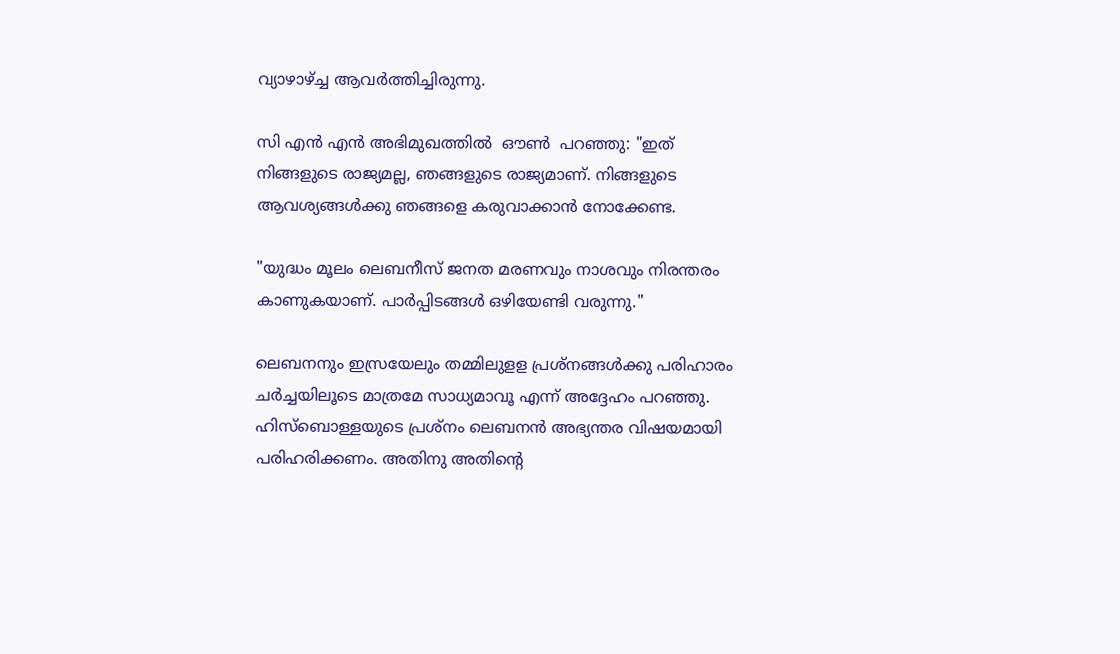വ്യാഴാഴ്ച്ച ആവർത്തിച്ചിരുന്നു.

സി എൻ എൻ അഭിമുഖത്തിൽ  ഔൺ  പറഞ്ഞു: "ഇത് നിങ്ങളുടെ രാജ്യമല്ല, ഞങ്ങളുടെ രാജ്യമാണ്. നിങ്ങളുടെ ആവശ്യങ്ങൾക്കു ഞങ്ങളെ കരുവാക്കാൻ നോക്കേണ്ട.

"യുദ്ധം മൂലം ലെബനീസ് ജനത മരണവും നാശവും നിരന്തരം കാണുകയാണ്. പാർപ്പിടങ്ങൾ ഒഴിയേണ്ടി വരുന്നു."

ലെബനനും ഇസ്രയേലും തമ്മിലുളള പ്രശ്നങ്ങൾക്കു പരിഹാരം ചർച്ചയിലൂടെ മാത്രമേ സാധ്യമാവൂ എന്ന് അദ്ദേഹം പറഞ്ഞു. ഹിസ്‌ബൊള്ളയുടെ പ്രശ്നം ലെബനൻ അഭ്യന്തര വിഷയമായി പരിഹരിക്കണം. അതിനു അതിന്റെ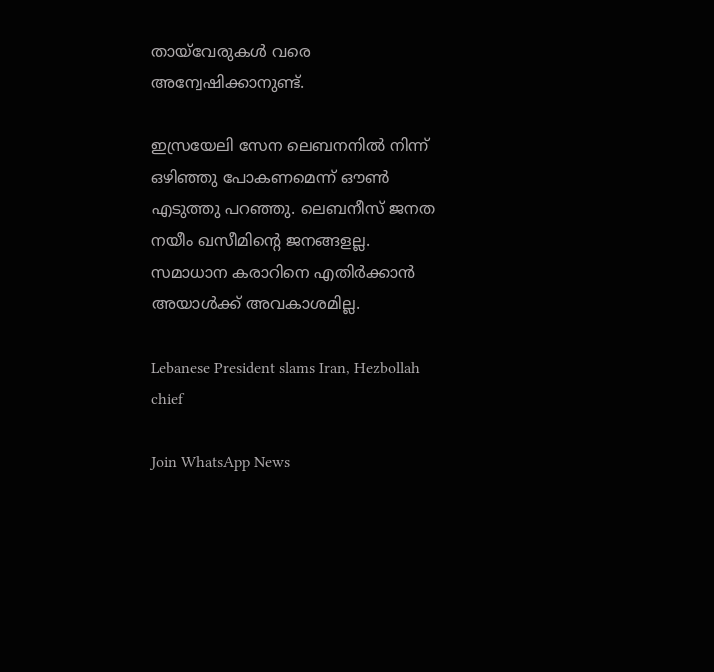തായ്‌വേരുകൾ വരെ അന്വേഷിക്കാനുണ്ട്.

ഇസ്രയേലി സേന ലെബനനിൽ നിന്ന് ഒഴിഞ്ഞു പോകണമെന്ന് ഔൺ എടുത്തു പറഞ്ഞു. ലെബനീസ് ജനത നയീം ഖസീമിന്റെ ജനങ്ങളല്ല. സമാധാന കരാറിനെ എതിർക്കാൻ അയാൾക്ക്‌ അവകാശമില്ല.

Lebanese President slams Iran, Hezbollah chief

Join WhatsApp News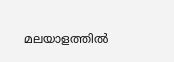മലയാളത്തില്‍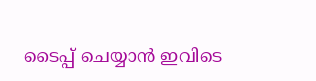ടൈപ്പ് ചെയ്യാന്‍ ഇവിടെ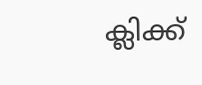ക്ലിക്ക്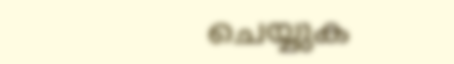ചെയ്യുക